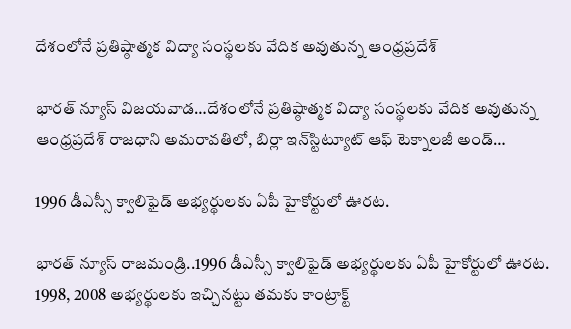దేశంలోనే ప్రతిష్ఠాత్మక విద్యా సంస్థలకు వేదిక అవుతున్న ఆంధ్రప్రదేశ్

భారత్ న్యూస్ విజయవాడ…దేశంలోనే ప్రతిష్ఠాత్మక విద్యా సంస్థలకు వేదిక అవుతున్న ఆంధ్రప్రదేశ్ రాజధాని అమరావతిలో, బిర్లా ఇన్‌స్టిట్యూట్‌ ఆఫ్‌ టెక్నాలజీ అండ్‌…

1996 డీఎస్సీ క్వాలిఫైడ్ అభ్యర్థులకు ఏపీ హైకోర్టులో ఊరట.

భారత్ న్యూస్ రాజమండ్రి..1996 డీఎస్సీ క్వాలిఫైడ్ అభ్యర్థులకు ఏపీ హైకోర్టులో ఊరట. 1998, 2008 అభ్యర్థులకు ఇచ్చినట్టు తమకు కాంట్రాక్ట్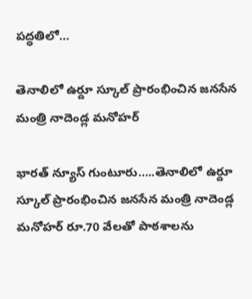పద్ధతిలో…

తెనాలిలో ఉర్దూ స్కూల్ ప్రారంభించిన జనసేన మంత్రి నాదెండ్ల మనోహర్

భారత్ న్యూస్ గుంటూరు…..తెనాలిలో ఉర్దూ స్కూల్ ప్రారంభించిన జనసేన మంత్రి నాదెండ్ల మనోహర్ రూ.70 వేలతో పాఠశాలను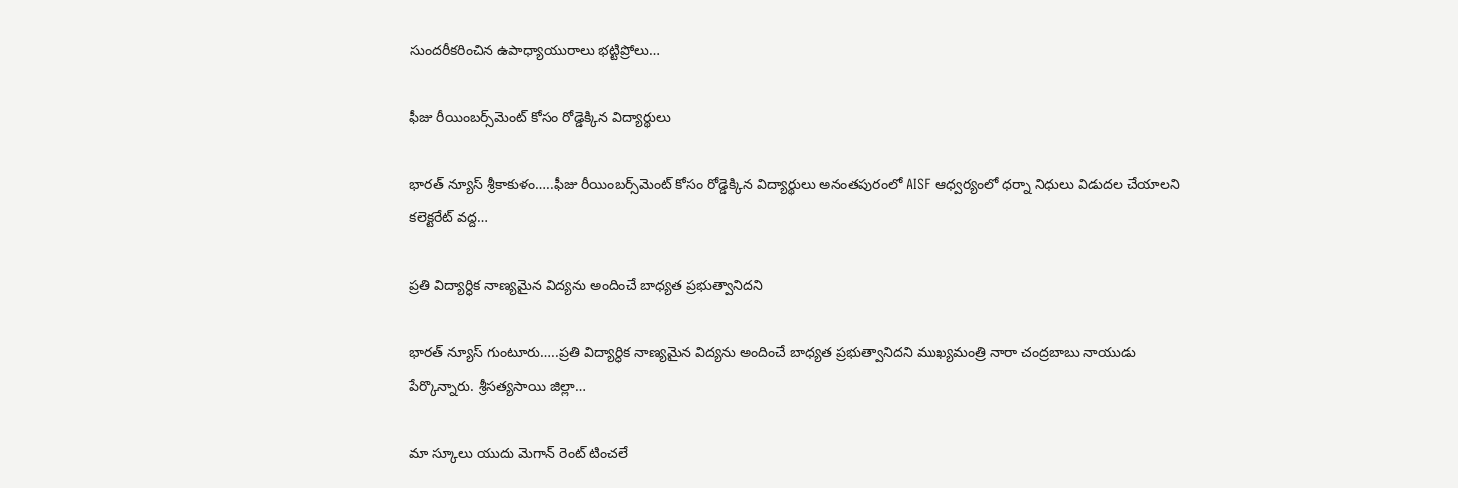సుందరీకరించిన ఉపాధ్యాయురాలు భట్టిప్రోలు…

ఫీజు రీయింబర్స్‌మెంట్ కోసం రోడ్డెక్కిన విద్యార్థులు

భారత్ న్యూస్ శ్రీకాకుళం…..ఫీజు రీయింబర్స్‌మెంట్ కోసం రోడ్డెక్కిన విద్యార్థులు అనంత‌పురంలో AISF ఆధ్వ‌ర్యంలో ధర్నా నిధులు విడుద‌ల చేయాల‌ని కలెక్టరేట్ వద్ద…

ప్రతి విద్యార్ధిక నాణ్యమైన విద్యను అందించే బాధ్యత ప్రభుత్వానిదని

భారత్ న్యూస్ గుంటూరు…..ప్రతి విద్యార్ధిక నాణ్యమైన విద్యను అందించే బాధ్యత ప్రభుత్వానిదని ముఖ్యమంత్రి నారా చంద్రబాబు నాయుడు పేర్కొన్నారు. శ్రీసత్యసాయి జిల్లా…

మా స్కూలు యుదు మెగాన్ రెంట్ టించలే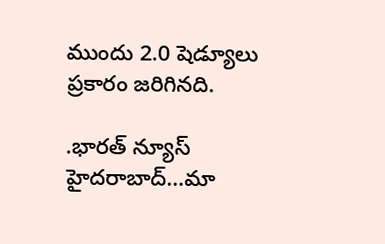ముందు 2.0 షెడ్యూలు ప్రకారం జరిగినది.

.భారత్ న్యూస్ హైదరాబాద్…మా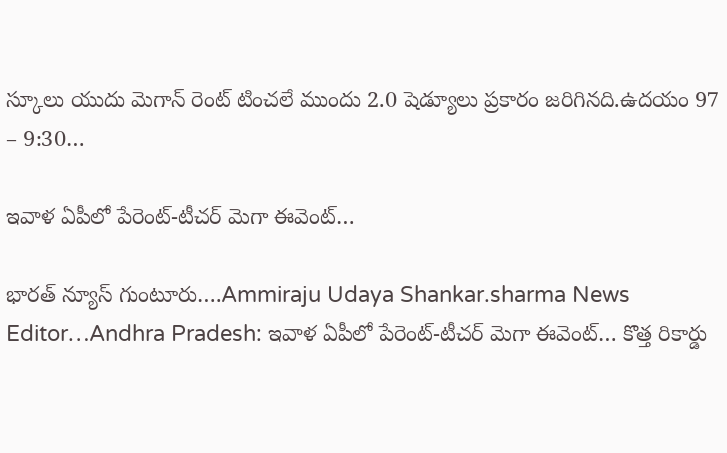స్కూలు యుదు మెగాన్ రెంట్ టించలే ముందు 2.0 షెడ్యూలు ప్రకారం జరిగినది.ఉదయం 97 – 9:30…

ఇవాళ ఏపీలో పేరెంట్‌-టీచర్‌ మెగా ఈవెంట్‌…

భారత్ న్యూస్ గుంటూరు….Ammiraju Udaya Shankar.sharma News Editor…Andhra Pradesh: ఇవాళ ఏపీలో పేరెంట్‌-టీచర్‌ మెగా ఈవెంట్‌… కొత్త రికార్డు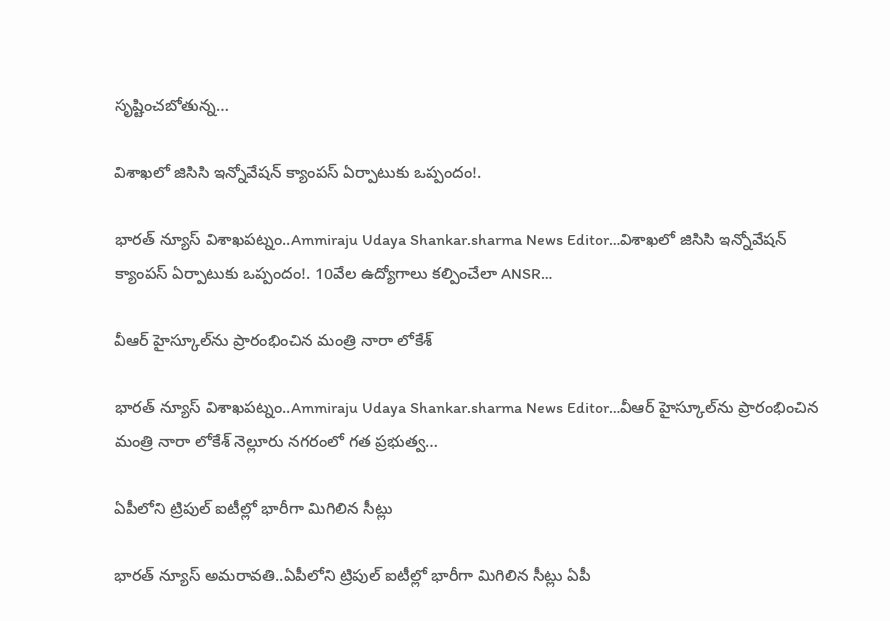సృష్టించబోతున్న…

విశాఖలో జిసిసి ఇన్నోవేషన్ క్యాంపస్ ఏర్పాటుకు ఒప్పందం!.

భారత్ న్యూస్ విశాఖపట్నం..Ammiraju Udaya Shankar.sharma News Editor…విశాఖలో జిసిసి ఇన్నోవేషన్ క్యాంపస్ ఏర్పాటుకు ఒప్పందం!. 10వేల ఉద్యోగాలు కల్పించేలా ANSR…

వీఆర్ హైస్కూల్‌ను ప్రారంభించిన మంత్రి నారా లోకేశ్

భారత్ న్యూస్ విశాఖపట్నం..Ammiraju Udaya Shankar.sharma News Editor…వీఆర్ హైస్కూల్‌ను ప్రారంభించిన మంత్రి నారా లోకేశ్ నెల్లూరు నగరంలో గత ప్రభుత్వ…

ఏపీలోని ట్రిపుల్ ఐటీల్లో భారీగా మిగిలిన సీట్లు

భారత్ న్యూస్ అమరావతి..ఏపీలోని ట్రిపుల్ ఐటీల్లో భారీగా మిగిలిన సీట్లు ఏపీ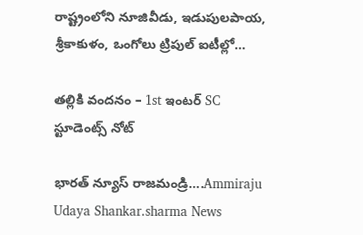రాష్ట్రంలోని నూజివీడు, ఇడుపులపాయ, శ్రీకాకుళం, ఒంగోలు ట్రిపుల్ ఐటీల్లో…

తల్లికి వందనం – 1st ఇంటర్ SC స్టూడెంట్స్ నోట్

భారత్ న్యూస్ రాజమండ్రి….Ammiraju Udaya Shankar.sharma News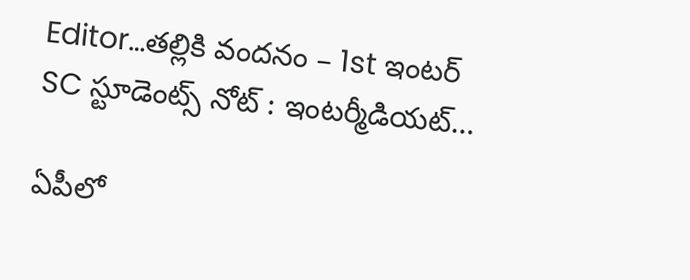Editor…తల్లికి వందనం – 1st ఇంటర్ SC స్టూడెంట్స్ నోట్ : ఇంటర్మీడియట్…

ఏపీలో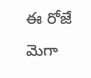ఈ రోజే మెగా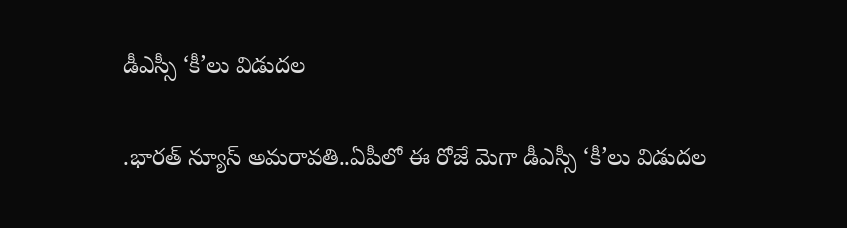డీఎస్సీ ‘కీ’లు విడుదల

.భారత్ న్యూస్ అమరావతి..ఏపీలో ఈ రోజే మెగా డీఎస్సీ ‘కీ’లు విడుదల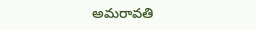అమరావతి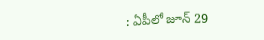: ఏపీలో జూన్ 29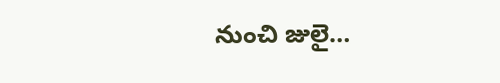నుంచి జులై…